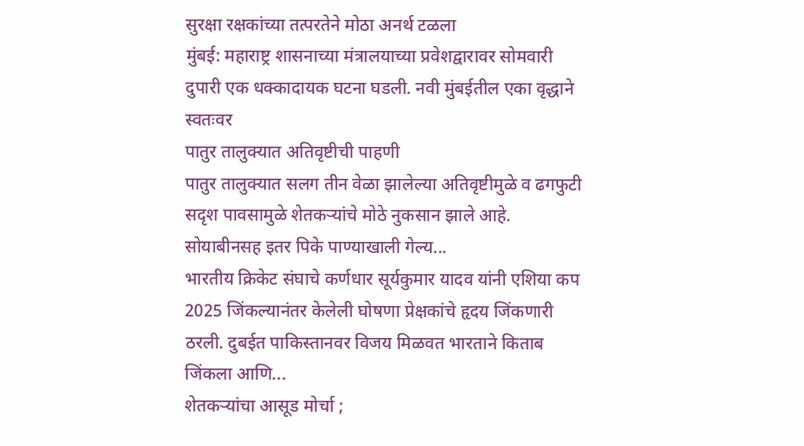सुरक्षा रक्षकांच्या तत्परतेने मोठा अनर्थ टळला
मुंबई: महाराष्ट्र शासनाच्या मंत्रालयाच्या प्रवेशद्वारावर सोमवारी दुपारी एक धक्कादायक घटना घडली. नवी मुंबईतील एका वृद्धाने स्वतःवर
पातुर तालुक्यात अतिवृष्टीची पाहणी
पातुर तालुक्यात सलग तीन वेळा झालेल्या अतिवृष्टीमुळे व ढगफुटी सदृश पावसामुळे शेतकऱ्यांचे मोठे नुकसान झाले आहे. सोयाबीनसह इतर पिके पाण्याखाली गेल्य...
भारतीय क्रिकेट संघाचे कर्णधार सूर्यकुमार यादव यांनी एशिया कप 2025 जिंकल्यानंतर केलेली घोषणा प्रेक्षकांचे हृदय जिंकणारी ठरली. दुबईत पाकिस्तानवर विजय मिळवत भारताने किताब जिंकला आणि...
शेतकऱ्यांचा आसूड मोर्चा ;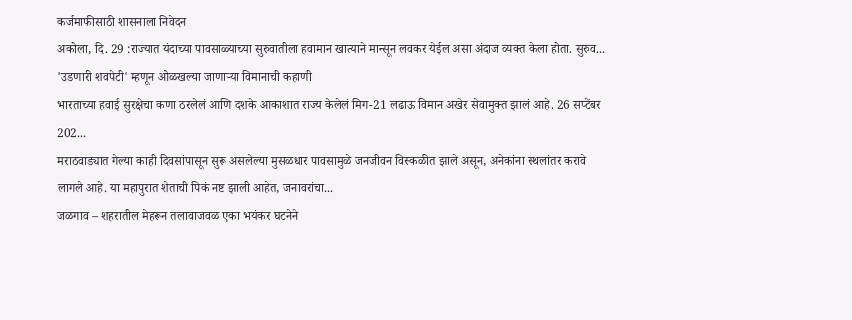कर्जमाफीसाठी शासनाला निवेदन
अकोला, दि. 29 :राज्यात यंदाच्या पावसाळ्याच्या सुरुवातीला हवामान खात्याने मान्सून लवकर येईल असा अंदाज व्यक्त केला होता. सुरुव...
'उडणारी शवपेटी' म्हणून ओळखल्या जाणाऱ्या विमानाची कहाणी
भारताच्या हवाई सुरक्षेचा कणा ठरलेलं आणि दशके आकाशात राज्य केलेलं मिग-21 लढाऊ विमान अखेर सेवामुक्त झालं आहे. 26 सप्टेंबर 202...
मराठवाड्यात गेल्या काही दिवसांपासून सुरू असलेल्या मुसळधार पावसामुळे जनजीवन विस्कळीत झाले असून, अनेकांना स्थलांतर करावे लागले आहे. या महापुरात शेताची पिकं नष्ट झाली आहेत, जनावरांचा...
जळगाव – शहरातील मेहरून तलावाजवळ एका भयंकर घटनेने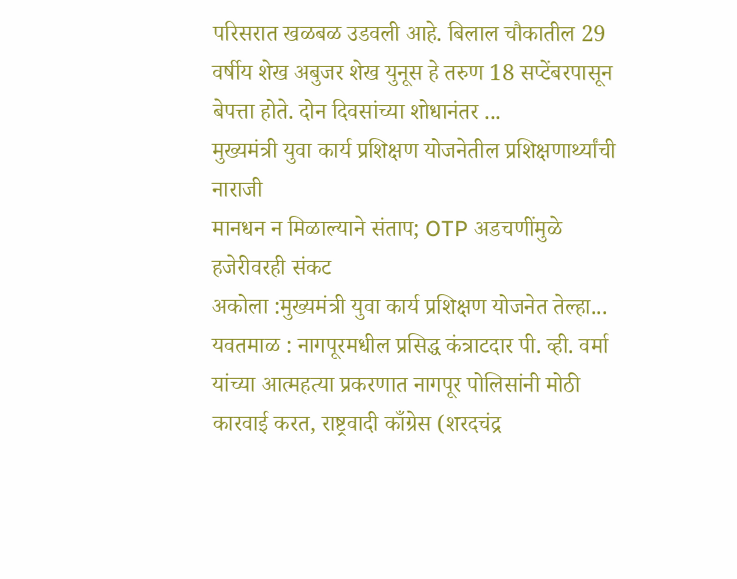परिसरात खळबळ उडवली आहे. बिलाल चौकातील 29 वर्षीय शेख अबुजर शेख युनूस हे तरुण 18 सप्टेंबरपासून बेपत्ता होते. दोन दिवसांच्या शोधानंतर ...
मुख्यमंत्री युवा कार्य प्रशिक्षण योजनेतील प्रशिक्षणार्थ्यांची नाराजी
मानधन न मिळाल्याने संताप; OTP अडचणींमुळे हजेरीवरही संकट
अकोला :मुख्यमंत्री युवा कार्य प्रशिक्षण योजनेत तेल्हा...
यवतमाळ : नागपूरमधील प्रसिद्ध कंत्राटदार पी. व्ही. वर्मा यांच्या आत्महत्या प्रकरणात नागपूर पोलिसांनी मोठी कारवाई करत, राष्ट्रवादी काँग्रेस (शरदचंद्र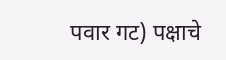पवार गट) पक्षाचे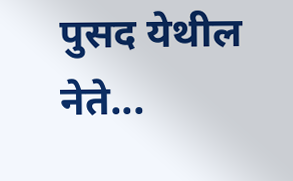पुसद येथील नेते...